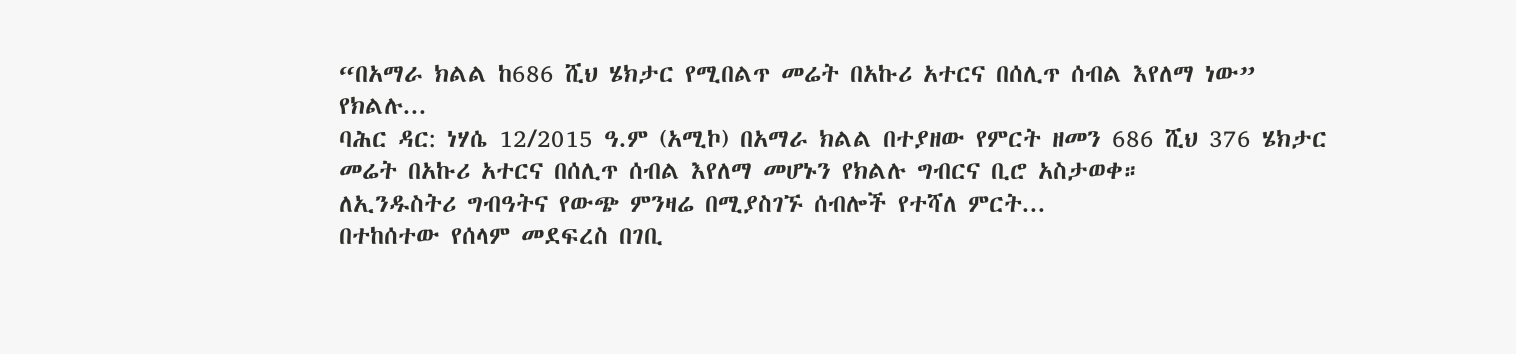“በአማራ ክልል ከ686 ሺህ ሄክታር የሚበልጥ መሬት በአኩሪ አተርና በሰሊጥ ሰብል እየለማ ነው” የክልሉ...
ባሕር ዳር: ነሃሴ 12/2015 ዓ.ም (አሚኮ) በአማራ ክልል በተያዘው የምርት ዘመን 686 ሺህ 376 ሄክታር መሬት በአኩሪ አተርና በሰሊጥ ሰብል እየለማ መሆኑን የክልሉ ግብርና ቢሮ አስታወቀ።
ለኢንዱስትሪ ግብዓትና የውጭ ምንዛሬ በሚያስገኙ ሰብሎች የተሻለ ምርት...
በተከሰተው የሰላም መደፍረስ በገቢ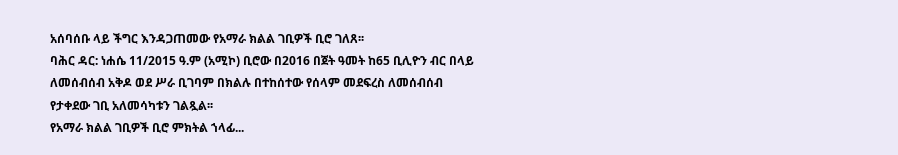አሰባሰቡ ላይ ችግር እንዳጋጠመው የአማራ ክልል ገቢዎች ቢሮ ገለጸ፡፡
ባሕር ዳር: ነሐሴ 11/2015 ዓ.ም (አሚኮ) ቢሮው በ2016 በጀት ዓመት ከ65 ቢሊዮን ብር በላይ ለመሰብሰብ አቅዶ ወደ ሥራ ቢገባም በክልሉ በተከሰተው የሰላም መደፍረስ ለመሰብሰብ የታቀደው ገቢ አለመሳካቱን ገልጿል፡፡
የአማራ ክልል ገቢዎች ቢሮ ምክትል ኀላፊ...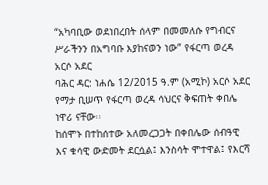“አካባቢው ወደነበረበት ሰላም በመመለሱ የግብርና ሥራችንን በአግባቡ እያከናወን ነው” የፋርጣ ወረዳ አርሶ አደር
ባሕር ዳር: ነሐሴ 12/2015 ዓ.ም (አሚኮ) አርሶ አደር የማታ ቢሠጥ የፋርጣ ወረዳ ሳህርና ቅፍጠት ቀበሌ ነዋሪ ናቸው፡፡
ከሰሞኑ በተከሰተው አለመረጋጋት በቀበሌው ሰብዓዊ እና ቁሳዊ ውድመት ደርሷል፤ እንስሳት ሞተዋል፤ የእርሻ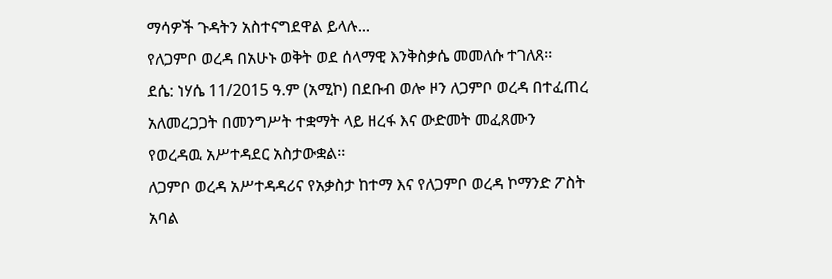ማሳዎች ጉዳትን አስተናግደዋል ይላሉ...
የለጋምቦ ወረዳ በአሁኑ ወቅት ወደ ሰላማዊ እንቅስቃሴ መመለሱ ተገለጸ፡፡
ደሴ: ነሃሴ 11/2015 ዓ.ም (አሚኮ) በደቡብ ወሎ ዞን ለጋምቦ ወረዳ በተፈጠረ አለመረጋጋት በመንግሥት ተቋማት ላይ ዘረፋ እና ውድመት መፈጸሙን የወረዳዉ አሥተዳደር አስታውቋል፡፡
ለጋምቦ ወረዳ አሥተዳዳሪና የአቃስታ ከተማ እና የለጋምቦ ወረዳ ኮማንድ ፖስት አባል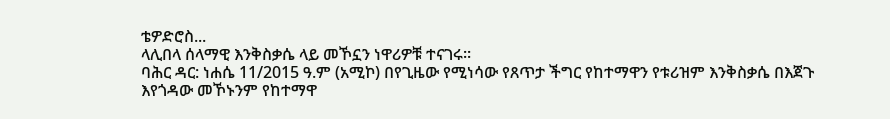ቴዎድሮስ...
ላሊበላ ሰላማዊ እንቅስቃሴ ላይ መኾኗን ነዋሪዎቹ ተናገሩ፡፡
ባሕር ዳር: ነሐሴ 11/2015 ዓ.ም (አሚኮ) በየጊዜው የሚነሳው የጸጥታ ችግር የከተማዋን የቱሪዝም እንቅስቃሴ በእጀጉ እየጎዳው መኾኑንም የከተማዋ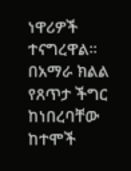ነዋሪዎች ተናግረዋል፡፡
በአማራ ክልል የጸጥታ ችግር ከነበረባቸው ከተሞች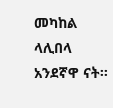መካከል ላሊበላ አንደኛዋ ናት፡፡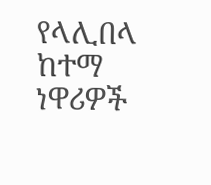የላሊበላ ከተማ ነዋሪዎች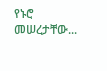የኑሮ መሠረታቸው...